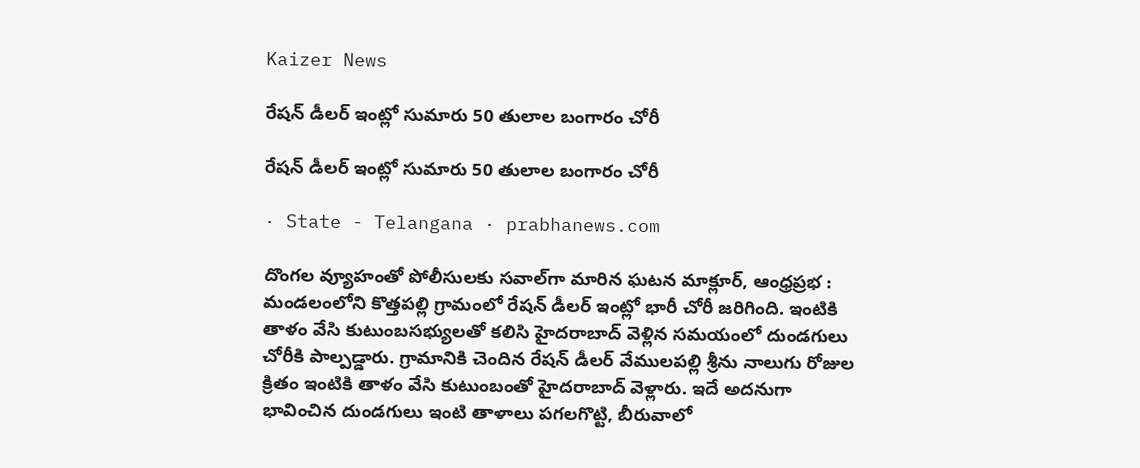Kaizer News

రేషన్‌ డీలర్‌ ఇంట్లో సుమారు 50 తులాల బంగారం చోరీ

రేషన్‌ డీలర్‌ ఇంట్లో సుమారు 50 తులాల బంగారం చోరీ

· State - Telangana · prabhanews.com

దొంగల వ్యూహంతో పోలీసులకు సవాల్‌గా మారిన ఘటన మాక్లూర్, ఆంధ్రప్రభ : మండలంలోని కొత్తపల్లి గ్రామంలో రేషన్‌ డీలర్‌ ఇంట్లో భారీ చోరీ జరిగింది. ఇంటికి తాళం వేసి కుటుంబసభ్యులతో కలిసి హైదరాబాద్‌ వెళ్లిన సమయంలో దుండగులు చోరీకి పాల్పడ్డారు. గ్రామానికి చెందిన రేషన్‌ డీలర్‌ వేములపల్లి శ్రీను నాలుగు రోజుల క్రితం ఇంటికి తాళం వేసి కుటుంబంతో హైదరాబాద్‌ వెళ్లారు. ఇదే అదనుగా భావించిన దుండగులు ఇంటి తాళాలు పగలగొట్టి, బీరువాలో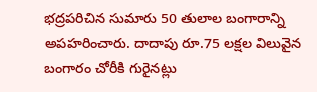భద్రపరిచిన సుమారు 50 తులాల బంగారాన్ని అపహరించారు. దాదాపు రూ.75 లక్షల విలువైన బంగారం చోరీకి గురైనట్లు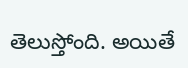తెలుస్తోంది. అయితే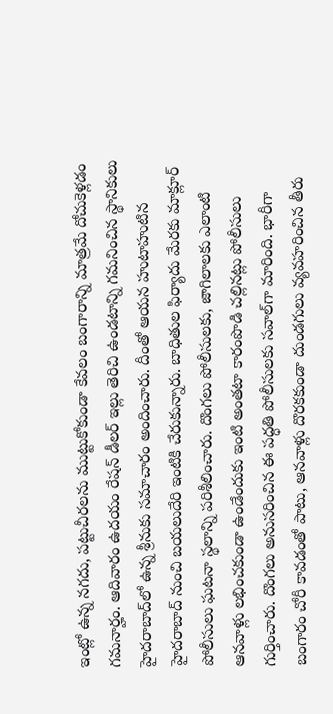ఇంట్లో ఉన్న నగదు, పట్టుచీరలను ముట్టుకోకుండా కేవలం బంగారాన్ని మాత్రమే దోచుకెళ్లడం గమనార్హం. ఆదివారం ఉదయం రేషన్‌ డీలర్‌ ఇల్లు తెరిచి ఉండటాన్ని గమనించిన స్థానికులు హైదరాబాద్‌లో ఉన్న శ్రీనుకు సమాచారం అందించారు. దీంతో ఆయన హుటాహుటిన హైదరాబాద్‌ నుంచి బయలుదేరి ఇంటికి చేరుకున్నారు. బాధితుల ఫిర్యాదు మేరకు మాక్లూర్‌ పోలీసులు ఘటనా స్థలాన్ని పరిశీలించారు. దొంగలు పోలీసులకు, జాగిలాలకు ఎలాంటి ఆనవాళ్లు లభించకుండా ఉండేందుకు ఇంటి అంతటా కారంపొడి చల్లినట్లు పోలీసులు గుర్తించారు. దొంగలు అనుసరించిన ఈ పద్ధతి పోలీసులకు సవాల్‌గా మారింది. భారీగా బంగారం చోరీ కావడంతో పాటు, ఆనవాళ్లు దొరకకుండా దుండగులు వ్యవహరించిన తీరు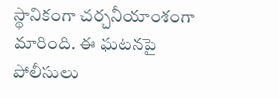స్థానికంగా చర్చనీయాంశంగా మారింది. ఈ ఘటనపై పోలీసులు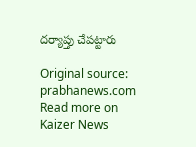దర్యాప్తు చేపట్టారు

Original source: prabhanews.com
Read more on Kaizer News